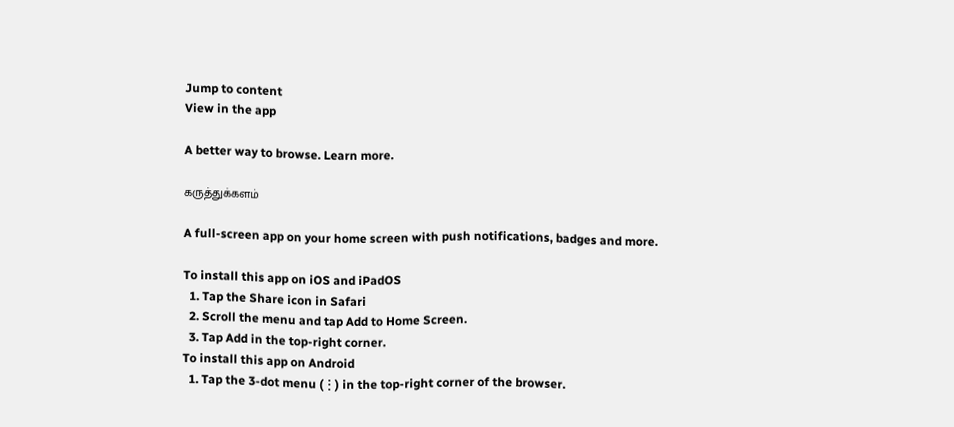Jump to content
View in the app

A better way to browse. Learn more.

கருத்துக்களம்

A full-screen app on your home screen with push notifications, badges and more.

To install this app on iOS and iPadOS
  1. Tap the Share icon in Safari
  2. Scroll the menu and tap Add to Home Screen.
  3. Tap Add in the top-right corner.
To install this app on Android
  1. Tap the 3-dot menu (⋮) in the top-right corner of the browser.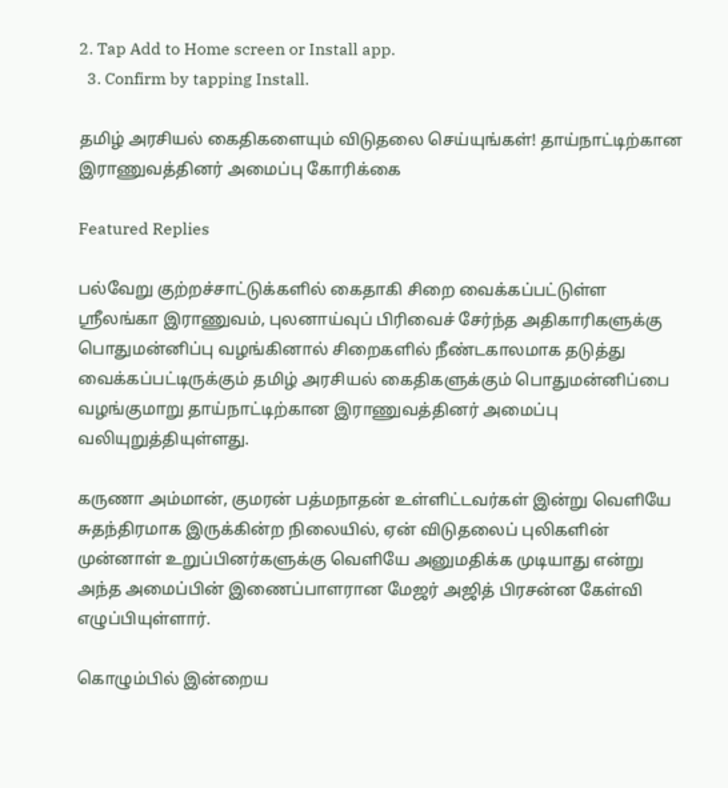2. Tap Add to Home screen or Install app.
  3. Confirm by tapping Install.

தமிழ் அரசியல் கைதிகளையும் விடுதலை செய்யுங்கள்! தாய்நாட்டிற்கான இராணுவத்தினர் அமைப்பு கோரிக்கை

Featured Replies

பல்வேறு குற்றச்சாட்டுக்களில் கைதாகி சிறை வைக்கப்பட்டுள்ள ஸ்ரீலங்கா இராணுவம், புலனாய்வுப் பிரிவைச் சேர்ந்த அதிகாரிகளுக்கு பொதுமன்னிப்பு வழங்கினால் சிறைகளில் நீண்டகாலமாக தடுத்து வைக்கப்பட்டிருக்கும் தமிழ் அரசியல் கைதிகளுக்கும் பொதுமன்னிப்பை வழங்குமாறு தாய்நாட்டிற்கான இராணுவத்தினர் அமைப்பு வலியுறுத்தியுள்ளது.

கருணா அம்மான், குமரன் பத்மநாதன் உள்ளிட்டவர்கள் இன்று வெளியே சுதந்திரமாக இருக்கின்ற நிலையில், ஏன் விடுதலைப் புலிகளின் முன்னாள் உறுப்பினர்களுக்கு வெளியே அனுமதிக்க முடியாது என்று அந்த அமைப்பின் இணைப்பாளரான மேஜர் அஜித் பிரசன்ன கேள்வி எழுப்பியுள்ளார்.

கொழும்பில் இன்றைய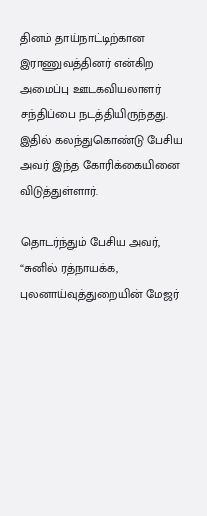தினம் தாய்நாட்டிற்கான இராணுவத்தினர் என்கிற அமைப்பு ஊடகவியலாளர் சந்திப்பை நடத்தியிருந்தது. இதில் கலந்துகொண்டு பேசிய அவர் இந்த கோரிக்கையினை விடுத்துள்ளார்.

தொடர்ந்தும் பேசிய அவர், “சுனில் ரத்நாயக்க, புலனாய்வுத்துறையின் மேஜர்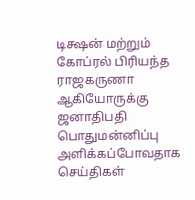டிக்ஷன் மற்றும் கோப்ரல் பிரியந்த ராஜகருணா ஆகியோருக்கு ஜனாதிபதி பொதுமன்னிப்பு அளிக்கப்போவதாக செய்திகள்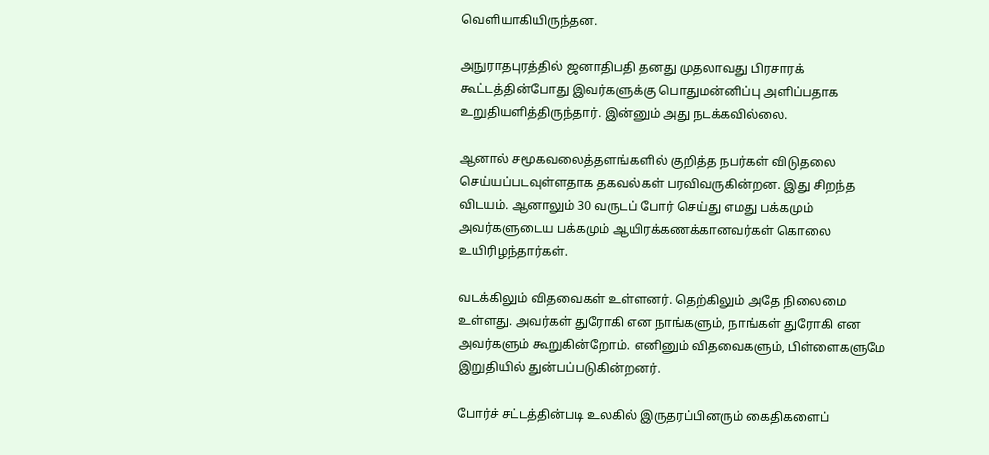வெளியாகியிருந்தன.

அநுராதபுரத்தில் ஜனாதிபதி தனது முதலாவது பிரசாரக் கூட்டத்தின்போது இவர்களுக்கு பொதுமன்னிப்பு அளிப்பதாக உறுதியளித்திருந்தார். இன்னும் அது நடக்கவில்லை.

ஆனால் சமூகவலைத்தளங்களில் குறித்த நபர்கள் விடுதலை செய்யப்படவுள்ளதாக தகவல்கள் பரவிவருகின்றன. இது சிறந்த விடயம். ஆனாலும் 30 வருடப் போர் செய்து எமது பக்கமும் அவர்களுடைய பக்கமும் ஆயிரக்கணக்கானவர்கள் கொலை உயிரிழந்தார்கள்.

வடக்கிலும் விதவைகள் உள்ளனர். தெற்கிலும் அதே நிலைமை உள்ளது. அவர்கள் துரோகி என நாங்களும், நாங்கள் துரோகி என அவர்களும் கூறுகின்றோம். எனினும் விதவைகளும், பிள்ளைகளுமே இறுதியில் துன்பப்படுகின்றனர்.

போர்ச் சட்டத்தின்படி உலகில் இருதரப்பினரும் கைதிகளைப்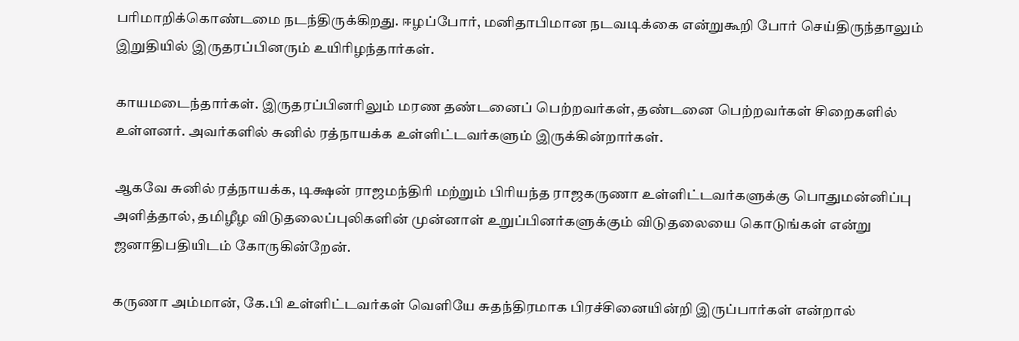பரிமாறிக்கொண்டமை நடந்திருக்கிறது. ஈழப்போர், மனிதாபிமான நடவடிக்கை என்றுகூறி போர் செய்திருந்தாலும் இறுதியில் இருதரப்பினரும் உயிரிழந்தார்கள்.

காயமடைந்தார்கள். இருதரப்பினரிலும் மரண தண்டனைப் பெற்றவர்கள், தண்டனை பெற்றவர்கள் சிறைகளில் உள்ளனர். அவர்களில் சுனில் ரத்நாயக்க உள்ளிட்டவர்களும் இருக்கின்றார்கள்.

ஆகவே சுனில் ரத்நாயக்க, டிக்ஷன் ராஜமந்திரி மற்றும் பிரியந்த ராஜகருணா உள்ளிட்டவர்களுக்கு பொதுமன்னிப்பு அளித்தால், தமிழீழ விடுதலைப்புலிகளின் முன்னாள் உறுப்பினர்களுக்கும் விடுதலையை கொடுங்கள் என்று ஜனாதிபதியிடம் கோருகின்றேன்.

கருணா அம்மான், கே.பி உள்ளிட்டவர்கள் வெளியே சுதந்திரமாக பிரச்சினையின்றி இருப்பார்கள் என்றால்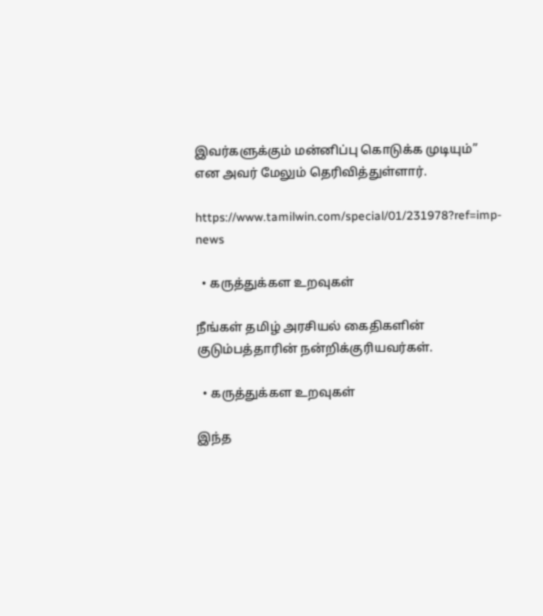இவர்களுக்கும் மன்னிப்பு கொடுக்க முடியும்” என அவர் மேலும் தெரிவித்துள்ளார்.

https://www.tamilwin.com/special/01/231978?ref=imp-news

  • கருத்துக்கள உறவுகள்

நீங்கள் தமிழ் அரசியல் கைதிகளின் குடும்பத்தாரின் நன்றிக்குரியவர்கள்.

  • கருத்துக்கள உறவுகள்

இந்த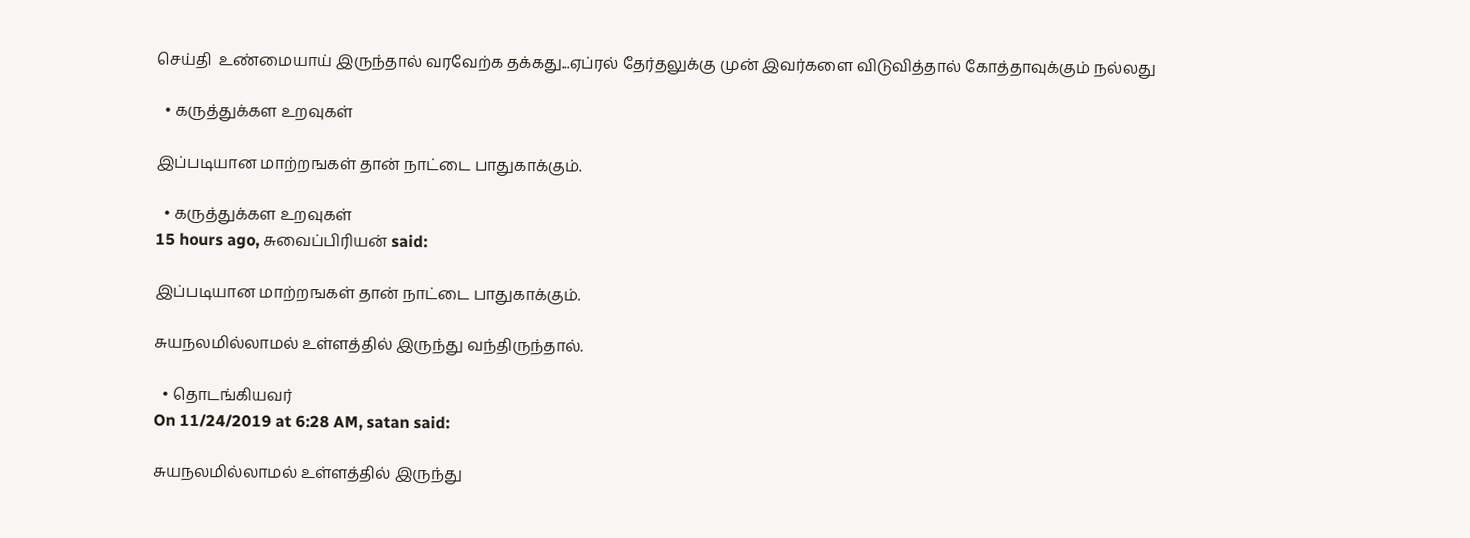செய்தி  உண்மையாய் இருந்தால் வரவேற்க தக்கது...ஏப்ரல் தேர்தலுக்கு முன் இவர்களை விடுவித்தால் கோத்தாவுக்கும் நல்லது

  • கருத்துக்கள உறவுகள்

இப்படியான மாற்றஙகள் தான் நாட்டை பாதுகாக்கும்.

  • கருத்துக்கள உறவுகள்
15 hours ago, சுவைப்பிரியன் said:

இப்படியான மாற்றஙகள் தான் நாட்டை பாதுகாக்கும்.

சுயநலமில்லாமல் உள்ளத்தில் இருந்து வந்திருந்தால்.

  • தொடங்கியவர்
On 11/24/2019 at 6:28 AM, satan said:

சுயநலமில்லாமல் உள்ளத்தில் இருந்து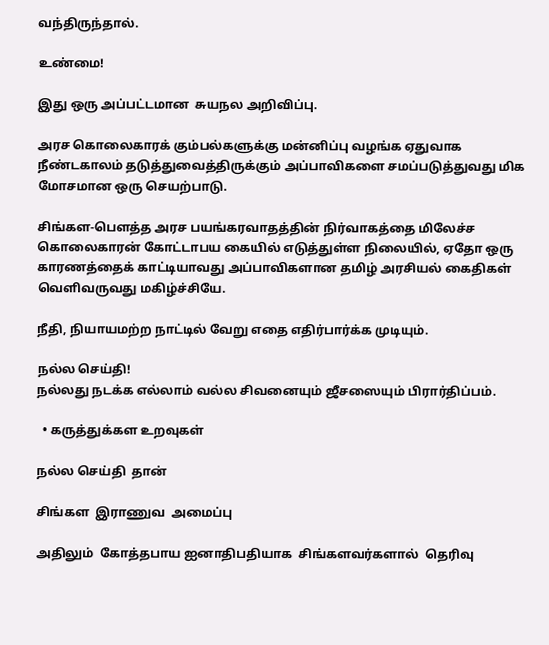வந்திருந்தால்.

உண்மை!

இது ஒரு அப்பட்டமான  சுயநல அறிவிப்பு.

அரச கொலைகாரக் கும்பல்களுக்கு மன்னிப்பு வழங்க ஏதுவாக நீண்டகாலம் தடுத்துவைத்திருக்கும் அப்பாவிகளை சமப்படுத்துவது மிக மோசமான ஒரு செயற்பாடு.

சிங்கள-பௌத்த அரச பயங்கரவாதத்தின் நிர்வாகத்தை மிலேச்ச கொலைகாரன் கோட்டாபய கையில் எடுத்துள்ள நிலையில், ஏதோ ஒரு காரணத்தைக் காட்டியாவது அப்பாவிகளான தமிழ் அரசியல் கைதிகள் வெளிவருவது மகிழ்ச்சியே.

நீதி, நியாயமற்ற நாட்டில் வேறு எதை எதிர்பார்க்க முடியும்.

நல்ல செய்தி!
நல்லது நடக்க எல்லாம் வல்ல சிவனையும் ஜீசஸையும் பிரார்திப்பம்.

  • கருத்துக்கள உறவுகள்

நல்ல செய்தி  தான்

சிங்கள  இராணுவ  அமைப்பு

அதிலும்  கோத்தபாய ஐனாதிபதியாக  சிங்களவர்களால்  தெரிவு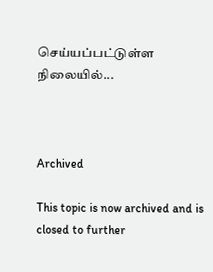செய்யப்பட்டுள்ள  நிலையில்...



Archived

This topic is now archived and is closed to further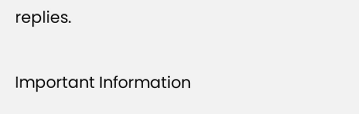replies.

Important Information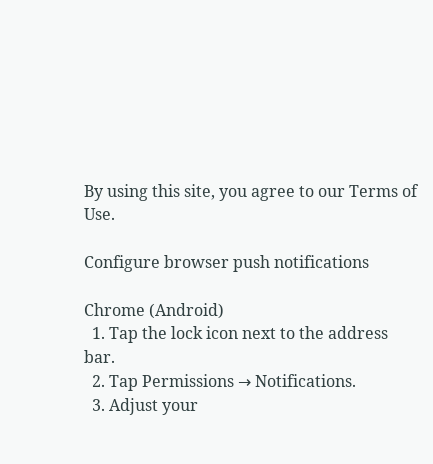By using this site, you agree to our Terms of Use.

Configure browser push notifications

Chrome (Android)
  1. Tap the lock icon next to the address bar.
  2. Tap Permissions → Notifications.
  3. Adjust your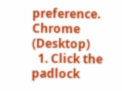preference.
Chrome (Desktop)
  1. Click the padlock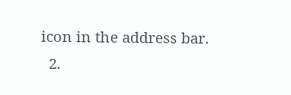icon in the address bar.
  2.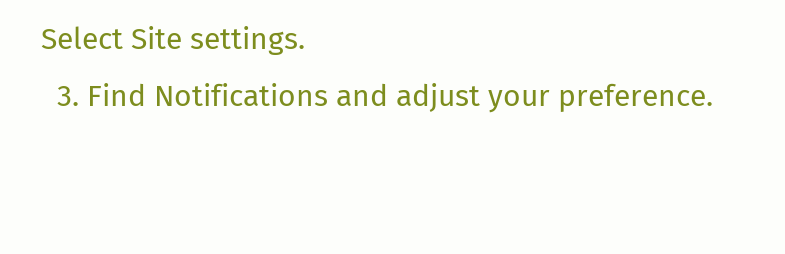Select Site settings.
  3. Find Notifications and adjust your preference.